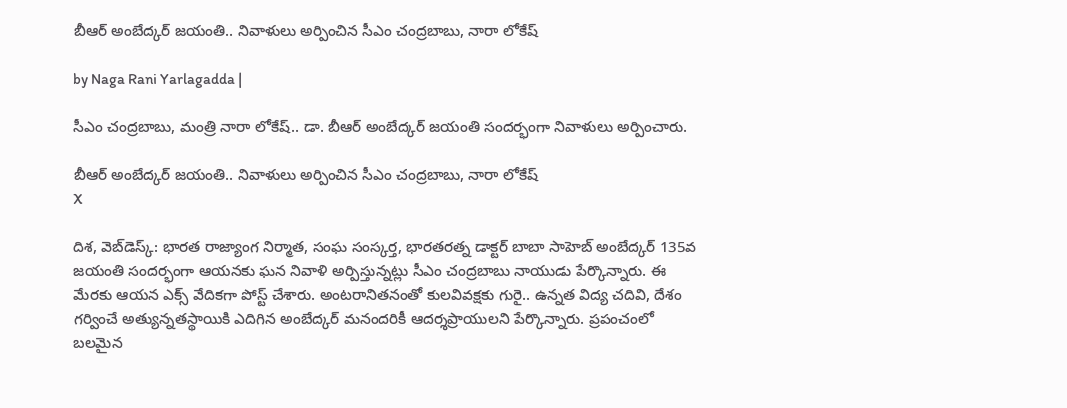బీఆర్ అంబేద్కర్ జయంతి.. నివాళులు అర్పించిన సీఎం చంద్రబాబు, నారా లోకేష్

by Naga Rani Yarlagadda |

సీఎం చంద్రబాబు, మంత్రి నారా లోకేష్.. డా. బీఆర్ అంబేద్కర్ జయంతి సందర్భంగా నివాళులు అర్పించారు.

బీఆర్ అంబేద్కర్ జయంతి.. నివాళులు అర్పించిన సీఎం చంద్రబాబు, నారా లోకేష్
X

దిశ, వెబ్‌డెస్క్: భారత రాజ్యాంగ నిర్మాత, సంఘ సంస్కర్త, భారతరత్న డాక్టర్ బాబా సాహెబ్ అంబేద్కర్ 135వ జయంతి సందర్భంగా ఆయనకు ఘన నివాళి అర్పిస్తున్నట్లు సీఎం చంద్రబాబు నాయుడు పేర్కొన్నారు. ఈ మేరకు ఆయన ఎక్స్ వేదికగా పోస్ట్ చేశారు. అంటరానితనంతో కులవివక్షకు గురై.. ఉన్నత విద్య చదివి, దేశం గర్వించే అత్యున్నతస్థాయికి ఎదిగిన అంబేద్కర్ మనందరికీ ఆదర్శప్రాయులని పేర్కొన్నారు. ప్రపంచంలో బలమైన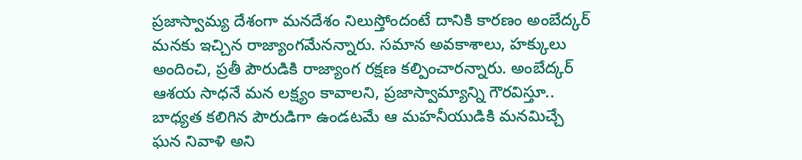ప్రజాస్వామ్య దేశంగా మనదేశం నిలుస్తోందంటే దానికి కారణం అంబేద్కర్ మనకు ఇచ్చిన రాజ్యాంగమేనన్నారు. సమాన అవకాశాలు, హక్కులు అందించి, ప్రతీ పౌరుడికి రాజ్యాంగ రక్షణ కల్పించారన్నారు. అంబేద్కర్ ఆశయ సాధనే మన లక్ష్యం కావాలని, ప్రజాస్వామ్యాన్ని గౌరవిస్తూ.. బాధ్యత కలిగిన పౌరుడిగా ఉండటమే ఆ మహనీయుడికి మనమిచ్చే ఘన నివాళి అని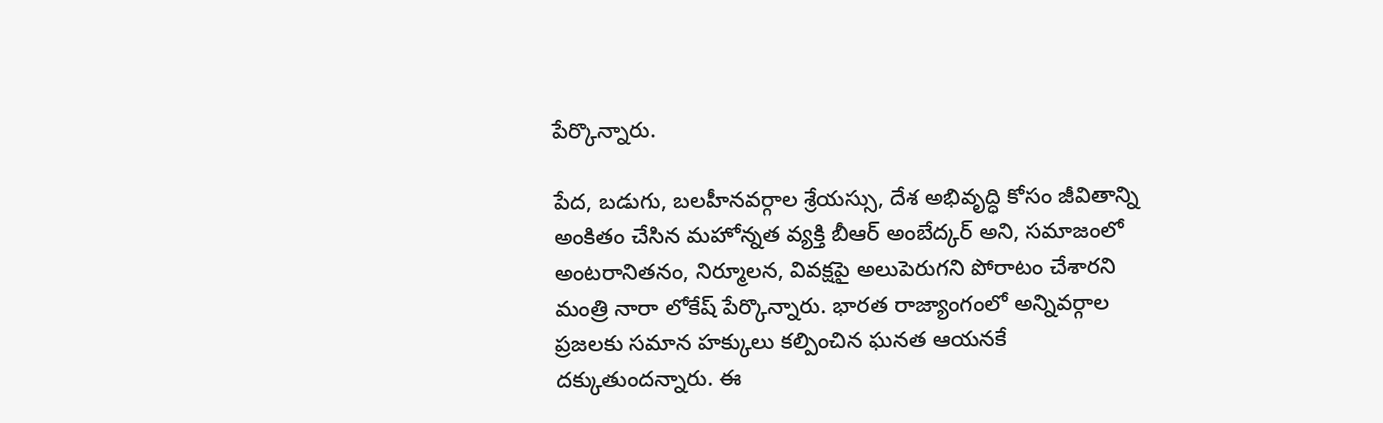పేర్కొన్నారు.

పేద, బడుగు, బలహీనవర్గాల శ్రేయస్సు, దేశ అభివృద్ధి కోసం జీవితాన్ని అంకితం చేసిన మహోన్నత వ్యక్తి బీఆర్ అంబేద్కర్ అని, సమాజంలో అంటరానితనం, నిర్మూలన, వివక్షపై అలుపెరుగని పోరాటం చేశారని మంత్రి నారా లోకేష్ పేర్కొన్నారు. భారత రాజ్యాంగంలో అన్నివర్గాల ప్రజలకు సమాన హక్కులు కల్పించిన ఘనత ఆయనకే దక్కుతుందన్నారు. ఈ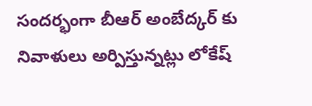సందర్భంగా బీఆర్ అంబేద్కర్ కు నివాళులు అర్పిస్తున్నట్లు లోకేష్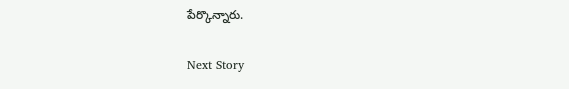పేర్కొన్నారు.

Next Story